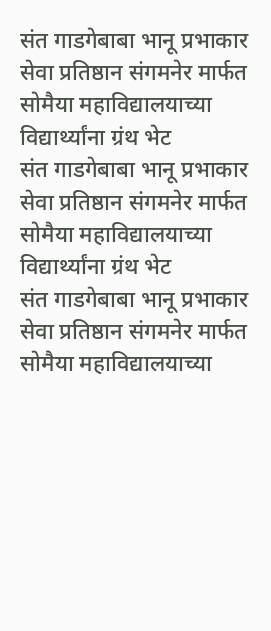संत गाडगेबाबा भानू प्रभाकार सेवा प्रतिष्ठान संगमनेर मार्फत सोमैया महाविद्यालयाच्या विद्यार्थ्यांना ग्रंथ भेट
संत गाडगेबाबा भानू प्रभाकार सेवा प्रतिष्ठान संगमनेर मार्फत सोमैया महाविद्यालयाच्या विद्यार्थ्यांना ग्रंथ भेट
संत गाडगेबाबा भानू प्रभाकार सेवा प्रतिष्ठान संगमनेर मार्फत सोमैया महाविद्यालयाच्या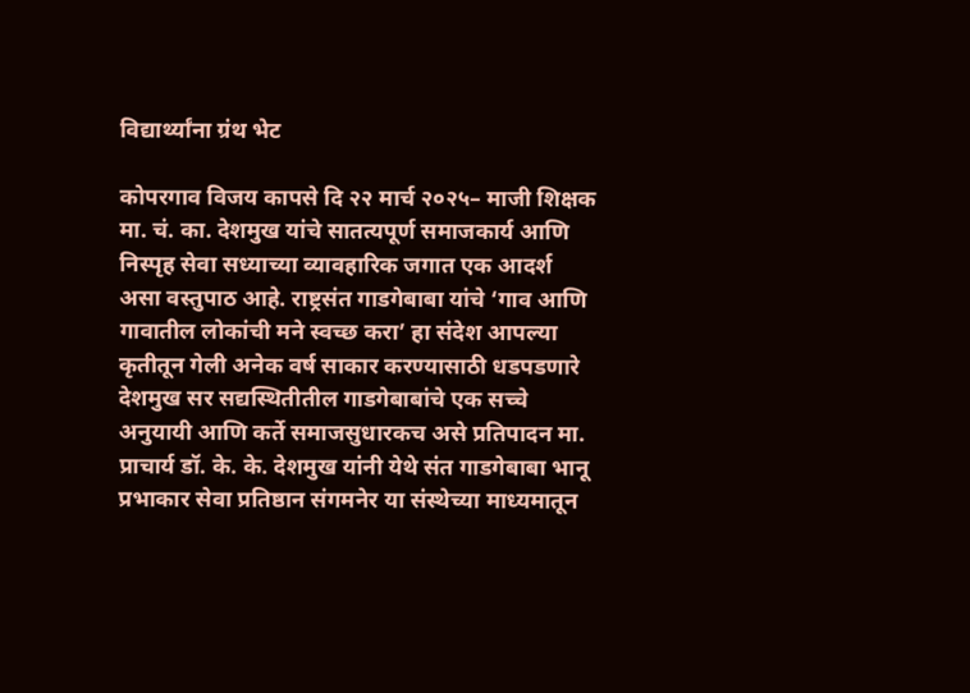विद्यार्थ्यांना ग्रंथ भेट

कोपरगाव विजय कापसे दि २२ मार्च २०२५– माजी शिक्षक मा. चं. का. देशमुख यांचे सातत्यपूर्ण समाजकार्य आणि निस्पृह सेवा सध्याच्या व्यावहारिक जगात एक आदर्श असा वस्तुपाठ आहे. राष्ट्रसंत गाडगेबाबा यांचे ‘गाव आणि गावातील लोकांची मने स्वच्छ करा’ हा संदेश आपल्या कृतीतून गेली अनेक वर्ष साकार करण्यासाठी धडपडणारे देशमुख सर सद्यस्थितीतील गाडगेबाबांचे एक सच्चे अनुयायी आणि कर्ते समाजसुधारकच असे प्रतिपादन मा. प्राचार्य डॉ. के. के. देशमुख यांनी येथे संत गाडगेबाबा भानू प्रभाकार सेवा प्रतिष्ठान संगमनेर या संस्थेच्या माध्यमातून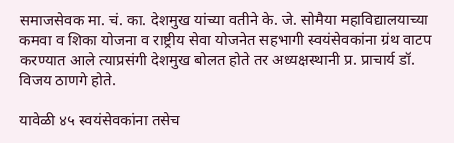समाजसेवक मा. चं. का. देशमुख यांच्या वतीने के. जे. सोमैया महाविद्यालयाच्या कमवा व शिका योजना व राष्ट्रीय सेवा योजनेत सहभागी स्वयंसेवकांना ग्रंथ वाटप करण्यात आले त्याप्रसंगी देशमुख बोलत होते तर अध्यक्षस्थानी प्र. प्राचार्य डॉ. विजय ठाणगे होते.

यावेळी ४५ स्वयंसेवकांना तसेच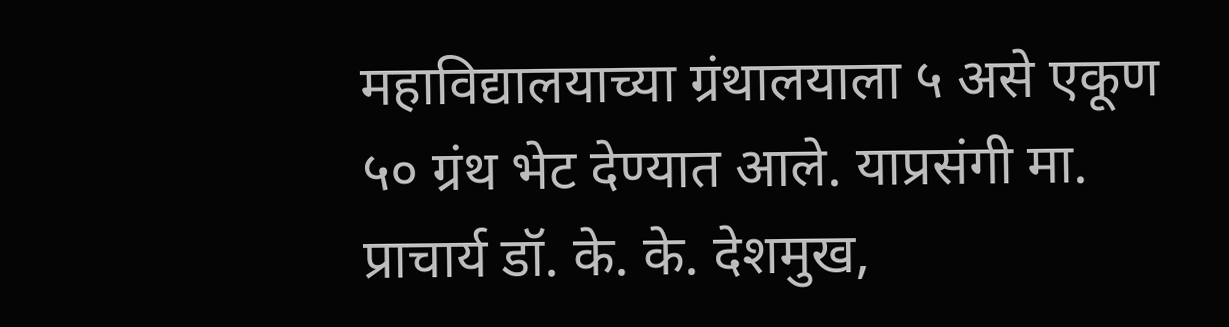महाविद्यालयाच्या ग्रंथालयाला ५ असे एकूण ५० ग्रंथ भेट देण्यात आले. याप्रसंगी मा. प्राचार्य डॉ. के. के. देशमुख,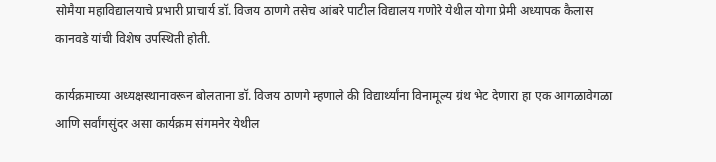सोमैया महाविद्यालयाचे प्रभारी प्राचार्य डॉ. विजय ठाणगे तसेच आंबरे पाटील विद्यालय गणोरे येथील योगा प्रेमी अध्यापक कैलास कानवडे यांची विशेष उपस्थिती होती.

कार्यक्रमाच्या अध्यक्षस्थानावरून बोलताना डॉ. विजय ठाणगे म्हणाले की विद्यार्थ्यांना विनामूल्य ग्रंथ भेट देणारा हा एक आगळावेगळा आणि सर्वांगसुंदर असा कार्यक्रम संगमनेर येथील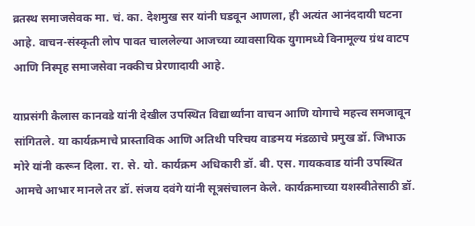व्रतस्थ समाजसेवक मा. चं. का. देशमुख सर यांनी घडवून आणला, ही अत्यंत आनंददायी घटना आहे. वाचन-संस्कृती लोप पावत चाललेल्या आजच्या व्यावसायिक युगामध्ये विनामूल्य ग्रंथ वाटप आणि निस्पृह समाजसेवा नक्कीच प्रेरणादायी आहे.

याप्रसंगी कैलास कानवडे यांनी देखील उपस्थित विद्यार्थ्यांना वाचन आणि योगाचे महत्त्व समजावून सांगितले. या कार्यक्रमाचे प्रास्ताविक आणि अतिथी परिचय वाङमय मंडळाचे प्रमुख डॉ. जिभाऊ मोरे यांनी करून दिला. रा. से. यो. कार्यक्रम अधिकारी डॉ. बी. एस. गायकवाड यांनी उपस्थित आमचे आभार मानले तर डॉ. संजय दवंगे यांनी सूत्रसंचालन केले. कार्यक्रमाच्या यशस्वीतेसाठी डॉ.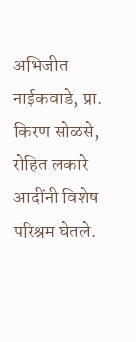अभिजीत नाईकवाडे, प्रा. किरण सोळसे, रोहित लकारे आदींनी विशेष परिश्रम घेतले.